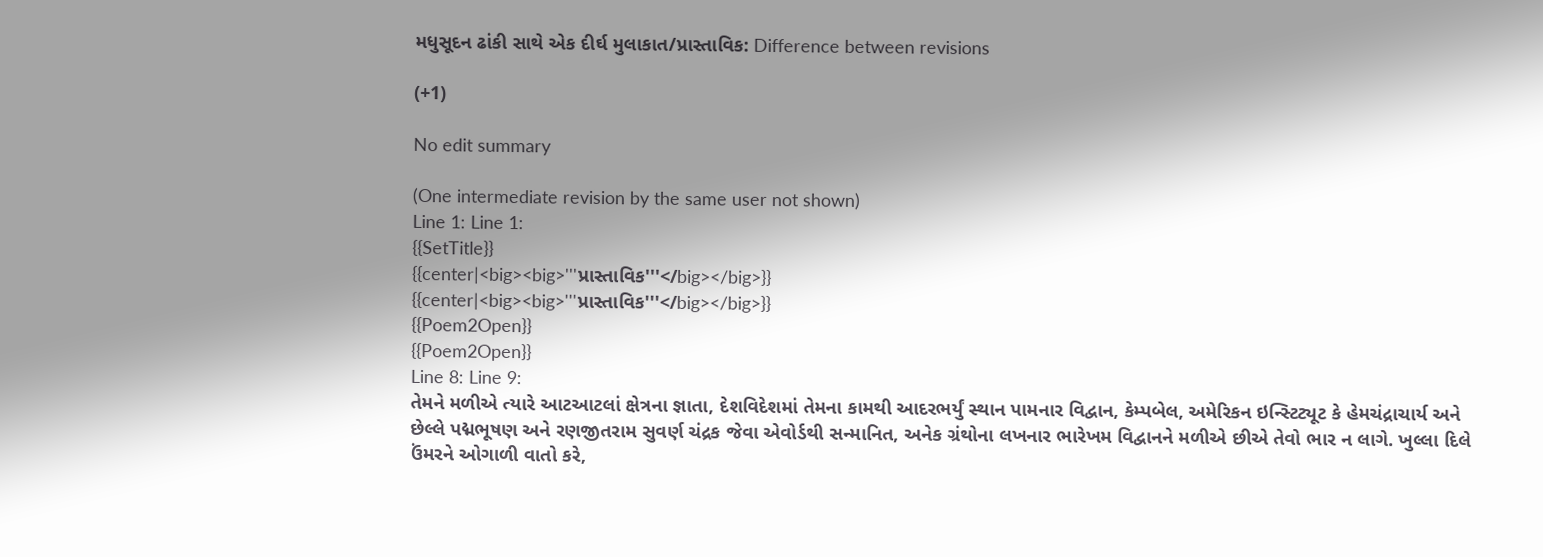મધુસૂદન ઢાંકી સાથે એક દીર્ઘ મુલાકાત/પ્રાસ્તાવિક: Difference between revisions

(+1)

No edit summary

(One intermediate revision by the same user not shown)
Line 1: Line 1:
{{SetTitle}}
{{center|<big><big>'''પ્રાસ્તાવિક'''</big></big>}}
{{center|<big><big>'''પ્રાસ્તાવિક'''</big></big>}}
{{Poem2Open}}
{{Poem2Open}}
Line 8: Line 9:
તેમને મળીએ ત્યારે આટઆટલાં ક્ષેત્રના જ્ઞાતા, દેશવિદેશમાં તેમના કામથી આદરભર્યું સ્થાન પામનાર વિદ્વાન, કેમ્પબેલ, અમેરિકન ઇન્સ્ટિટ્યૂટ કે હેમચંદ્રાચાર્ય અને છેલ્લે પદ્મભૂષણ અને રણજીતરામ સુવર્ણ ચંદ્રક જેવા એવોર્ડથી સન્માનિત, અનેક ગ્રંથોના લખનાર ભારેખમ વિદ્વાનને મળીએ છીએ તેવો ભાર ન લાગે. ખુલ્લા દિલે ઉંમરને ઓગાળી વાતો કરે,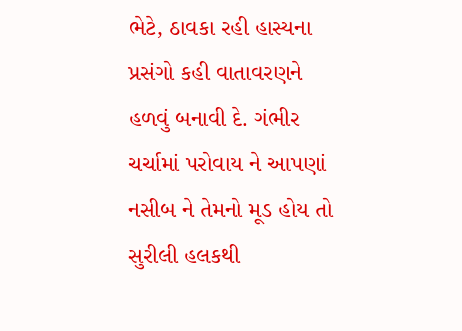ભેટે, ઠાવકા રહી હાસ્યના પ્રસંગો કહી વાતાવરણને હળવું બનાવી દે. ગંભીર ચર્ચામાં પરોવાય ને આપણાં નસીબ ને તેમનો મૂડ હોય તો સુરીલી હલકથી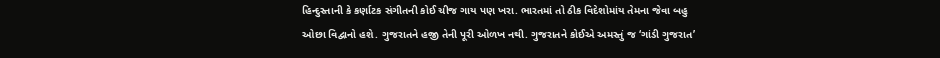હિન્દુસ્તાની કે કર્ણાટક સંગીતની કોઈ ચીજ ગાય પણ ખરા. ભારતમાં તો ઠીક વિદેશોમાંય તેમના જેવા બહુ ઓછા વિદ્વાનો હશે. ગુજરાતને હજી તેની પૂરી ઓળખ નથી. ગુજરાતને કોઈએ અમસ્તું જ ‘ગાંડી ગુજરાત’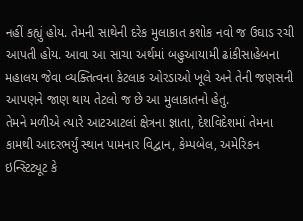નહીં કહ્યું હોય. તેમની સાથેની દરેક મુલાકાત કશોક નવો જ ઉઘાડ રચી આપતી હોય. આવા આ સાચા અર્થમાં બહુઆયામી ઢાંકીસાહેબના મહાલય જેવા વ્યક્તિત્વના કેટલાક ઓરડાઓ ખૂલે અને તેની જણસની આપણને જાણ થાય તેટલો જ છે આ મુલાકાતનો હેતુ.
તેમને મળીએ ત્યારે આટઆટલાં ક્ષેત્રના જ્ઞાતા, દેશવિદેશમાં તેમના કામથી આદરભર્યું સ્થાન પામનાર વિદ્વાન, કેમ્પબેલ, અમેરિકન ઇન્સ્ટિટ્યૂટ કે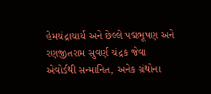હેમચંદ્રાચાર્ય અને છેલ્લે પદ્મભૂષણ અને રણજીતરામ સુવર્ણ ચંદ્રક જેવા એવોર્ડથી સન્માનિત, અનેક ગ્રંથોના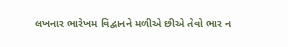લખનાર ભારેખમ વિદ્વાનને મળીએ છીએ તેવો ભાર ન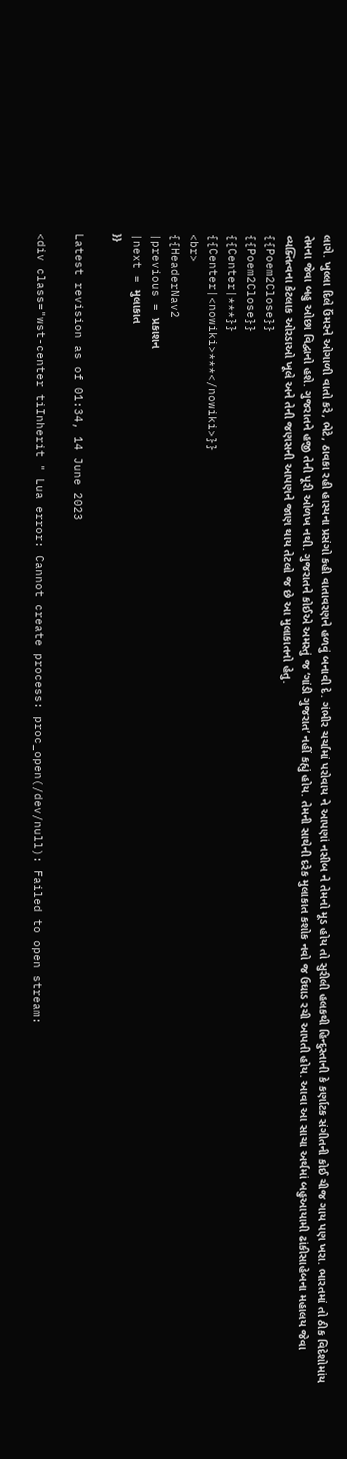લાગે. ખુલ્લા દિલે ઉંમરને ઓગાળી વાતો કરે, ભેટે, ઠાવકા રહી હાસ્યના પ્રસંગો કહી વાતાવરણને હળવું બનાવી દે. ગંભીર ચર્ચામાં પરોવાય ને આપણાં નસીબ ને તેમનો મૂડ હોય તો સુરીલી હલકથી હિન્દુસ્તાની કે કર્ણાટક સંગીતની કોઈ ચીજ ગાય પણ ખરા. ભારતમાં તો ઠીક વિદેશોમાંય તેમના જેવા બહુ ઓછા વિદ્વાનો હશે. ગુજરાતને હજી તેની પૂરી ઓળખ નથી. ગુજરાતને કોઈએ અમસ્તું જ ‘ગાંડી ગુજરાત’ નહીં કહ્યું હોય. તેમની સાથેની દરેક મુલાકાત કશોક નવો જ ઉઘાડ રચી આપતી હોય. આવા આ સાચા અર્થમાં બહુઆયામી ઢાંકીસાહેબના મહાલય જેવા વ્યક્તિત્વના કેટલાક ઓરડાઓ ખૂલે અને તેની જણસની આપણને જાણ થાય તેટલો જ છે આ મુલાકાતનો હેતુ.
{{Poem2Close}}
{{Poem2Close}}
{{Center|***}}
{{Center|<nowiki>***</nowiki>}}
<br>
{{HeaderNav2
|previous = પ્રકાશન
|next = મુલાકાત
}}

Latest revision as of 01:34, 14 June 2023

<div class="wst-center tiInherit " Lua error: Cannot create process: proc_open(/dev/null): Failed to open stream: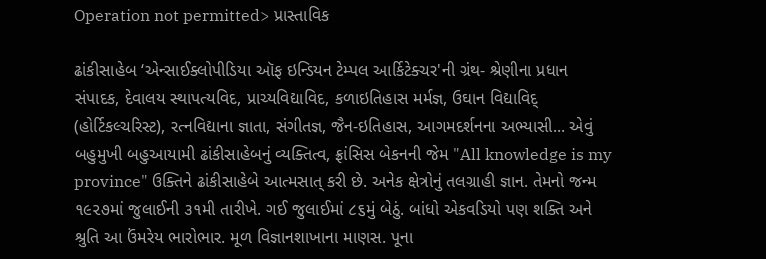Operation not permitted> પ્રાસ્તાવિક

ઢાંકીસાહેબ ‘એન્સાઈક્લોપીડિયા ઑફ ઇન્ડિયન ટેમ્પલ આર્કિટેક્ચર'ની ગ્રંથ- શ્રેણીના પ્રધાન સંપાદક, દેવાલય સ્થાપત્યવિદ, પ્રાચ્યવિદ્યાવિદ, કળાઇતિહાસ મર્મજ્ઞ, ઉઘાન વિદ્યાવિદ્ (હોર્ટિકલ્ચરિસ્ટ), રત્નવિદ્યાના જ્ઞાતા, સંગીતજ્ઞ, જૈન-ઇતિહાસ, આગમદર્શનના અભ્યાસી... એવું બહુમુખી બહુઆયામી ઢાંકીસાહેબનું વ્યક્તિત્વ, ફ્રાંસિસ બેકનની જેમ "All knowledge is my province" ઉક્તિને ઢાંકીસાહેબે આત્મસાત્ કરી છે. અનેક ક્ષેત્રોનું તલગ્રાહી જ્ઞાન. તેમનો જન્મ ૧૯૨૭માં જુલાઈની ૩૧મી તારીખે. ગઈ જુલાઈમાં ૮૬મું બેઠું. બાંધો એકવડિયો પણ શક્તિ અને શ્રુતિ આ ઉંમરેય ભારોભાર. મૂળ વિજ્ઞાનશાખાના માણસ. પૂના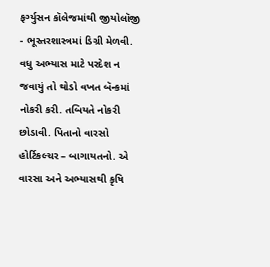ફર્ગ્યુસન કૉલેજમાંથી જીયોલૉજી - ભૂસ્તરશાસ્ત્રમાં ડિગ્રી મેળવી. વધુ અભ્યાસ માટે પરદેશ ન જવાયું તો થોડો વખત બૅન્કમાં નોકરી કરી. તબિયતે નોકરી છોડાવી. પિતાનો વારસો હોર્ટિકલ્ચર – બાગાયતનો. એ વારસા અને અભ્યાસથી કૃષિ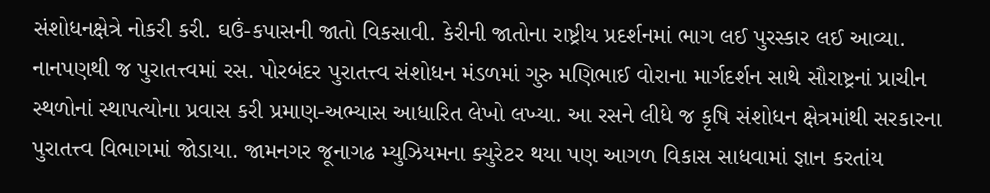સંશોધનક્ષેત્રે નોકરી કરી. ઘઉં-કપાસની જાતો વિકસાવી. કેરીની જાતોના રાષ્ટ્રીય પ્રદર્શનમાં ભાગ લઈ પુરસ્કાર લઈ આવ્યા. નાનપણથી જ પુરાતત્ત્વમાં રસ. પોરબંદર પુરાતત્ત્વ સંશોધન મંડળમાં ગુરુ મણિભાઈ વોરાના માર્ગદર્શન સાથે સૌરાષ્ટ્રનાં પ્રાચીન સ્થળોનાં સ્થાપત્યોના પ્રવાસ કરી પ્રમાણ-અભ્યાસ આધારિત લેખો લખ્યા. આ રસને લીધે જ કૃષિ સંશોધન ક્ષેત્રમાંથી સરકારના પુરાતત્ત્વ વિભાગમાં જોડાયા. જામનગર જૂનાગઢ મ્યુઝિયમના ક્યુરેટર થયા પણ આગળ વિકાસ સાધવામાં જ્ઞાન કરતાંય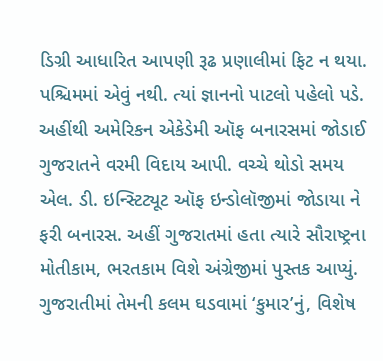ડિગ્રી આધારિત આપણી રૂઢ પ્રણાલીમાં ફિટ ન થયા. પશ્ચિમમાં એવું નથી. ત્યાં જ્ઞાનનો પાટલો પહેલો પડે. અહીંથી અમેરિકન એકેડેમી ઑફ બનારસમાં જોડાઈ ગુજરાતને વરમી વિદાય આપી. વચ્ચે થોડો સમય એલ. ડી. ઇન્સ્ટિટ્યૂટ ઑફ ઇન્ડોલૉજીમાં જોડાયા ને ફરી બનારસ. અહીં ગુજરાતમાં હતા ત્યારે સૌરાષ્ટ્રના મોતીકામ, ભરતકામ વિશે અંગ્રેજીમાં પુસ્તક આપ્યું. ગુજરાતીમાં તેમની કલમ ઘડવામાં ‘કુમાર’નું, વિશેષ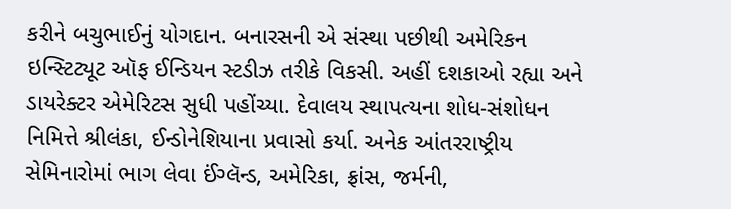કરીને બચુભાઈનું યોગદાન. બનારસની એ સંસ્થા પછીથી અમેરિકન ઇન્સ્ટિટ્યૂટ ઑફ ઈન્ડિયન સ્ટડીઝ તરીકે વિકસી. અહીં દશકાઓ રહ્યા અને ડાયરેક્ટર એમેરિટસ સુધી પહોંચ્યા. દેવાલય સ્થાપત્યના શોધ-સંશોધન નિમિત્તે શ્રીલંકા, ઈન્ડોનેશિયાના પ્રવાસો કર્યા. અનેક આંતરરાષ્ટ્રીય સેમિનારોમાં ભાગ લેવા ઈંગ્લૅન્ડ, અમેરિકા, ફ્રાંસ, જર્મની,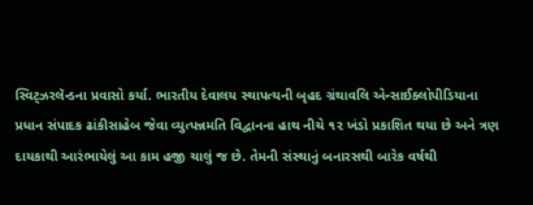સ્વિટ્ઝરલૅન્ડના પ્રવાસો કર્યા. ભારતીય દેવાલય સ્થાપત્યની બૃહદ ગ્રંથાવલિ એન્સાઈક્લોપીડિયાના પ્રધાન સંપાદક ઢાંકીસાહેબ જેવા વ્યુત્પન્નમતિ વિદ્વાનના હાથ નીચે ૧૨ ખંડો પ્રકાશિત થયા છે અને ત્રણ દાયકાથી આરંભાયેલું આ કામ હજી ચાલું જ છે. તેમની સંસ્થાનું બનારસથી બારેક વર્ષથી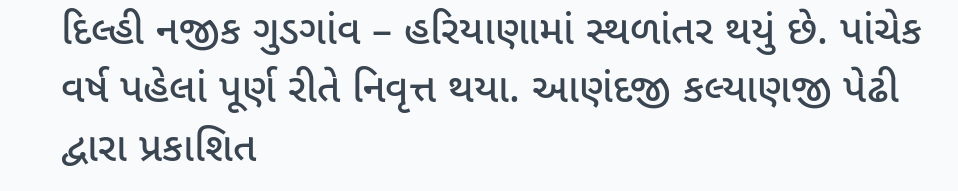દિલ્હી નજીક ગુડગાંવ – હરિયાણામાં સ્થળાંતર થયું છે. પાંચેક વર્ષ પહેલાં પૂર્ણ રીતે નિવૃત્ત થયા. આણંદજી કલ્યાણજી પેઢી દ્વારા પ્રકાશિત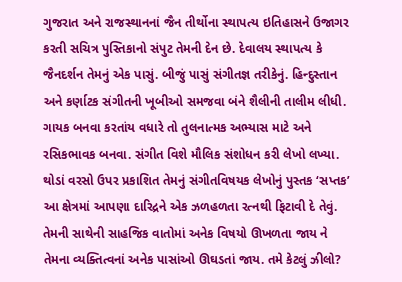ગુજરાત અને રાજસ્થાનનાં જૈન તીર્થોના સ્થાપત્ય ઇતિહાસને ઉજાગર કરતી સચિત્ર પુસ્તિકાનો સંપુટ તેમની દેન છે. દેવાલય સ્થાપત્ય કે જૈનદર્શન તેમનું એક પાસું. બીજું પાસું સંગીતજ્ઞ તરીકેનું. હિન્દુસ્તાન અને કર્ણાટક સંગીતની ખૂબીઓ સમજવા બંને શૈલીની તાલીમ લીધી. ગાયક બનવા કરતાંય વધારે તો તુલનાત્મક અભ્યાસ માટે અને રસિકભાવક બનવા. સંગીત વિશે મૌલિક સંશોધન કરી લેખો લખ્યા. થોડાં વરસો ઉપર પ્રકાશિત તેમનું સંગીતવિષયક લેખોનું પુસ્તક ‘સપ્તક’ આ ક્ષેત્રમાં આપણા દારિદ્રને એક ઝળહળતા રત્નથી ફિટાવી દે તેવું. તેમની સાથેની સાહજિક વાતોમાં અનેક વિષયો ઊખળતા જાય ને તેમના વ્યક્તિત્વનાં અનેક પાસાંઓ ઊઘડતાં જાય. તમે કેટલું ઝીલો?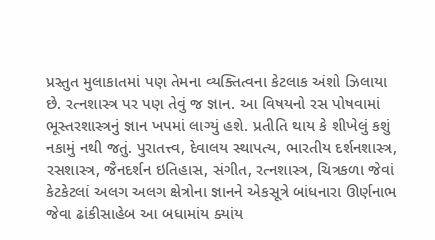પ્રસ્તુત મુલાકાતમાં પણ તેમના વ્યક્તિત્વના કેટલાક અંશો ઝિલાયા છે. રત્નશાસ્ત્ર પર પણ તેવું જ જ્ઞાન. આ વિષયનો રસ પોષવામાં ભૂસ્તરશાસ્ત્રનું જ્ઞાન ખપમાં લાગ્યું હશે. પ્રતીતિ થાય કે શીખેલું કશું નકામું નથી જતું. પુરાતત્ત્વ, દેવાલય સ્થાપત્ય, ભારતીય દર્શનશાસ્ત્ર, રસશાસ્ત્ર, જૈનદર્શન ઇતિહાસ, સંગીત, રત્નશાસ્ત્ર, ચિત્રકળા જેવાં કેટકેટલાં અલગ અલગ ક્ષેત્રોના જ્ઞાનને એકસૂત્રે બાંધનારા ઊર્ણનાભ જેવા ઢાંકીસાહેબ આ બધામાંય ક્યાંય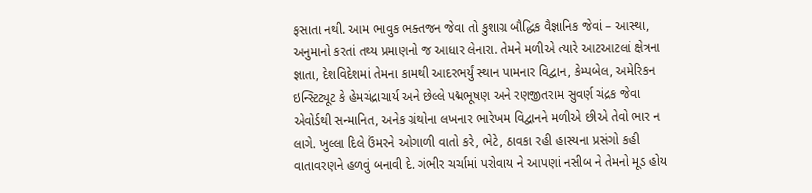ફસાતા નથી. આમ ભાવુક ભક્તજન જેવા તો કુશાગ્ર બૌદ્ધિક વૈજ્ઞાનિક જેવાં – આસ્થા, અનુમાનો કરતાં તથ્ય પ્રમાણનો જ આધાર લેનારા. તેમને મળીએ ત્યારે આટઆટલાં ક્ષેત્રના જ્ઞાતા, દેશવિદેશમાં તેમના કામથી આદરભર્યું સ્થાન પામનાર વિદ્વાન, કેમ્પબેલ, અમેરિકન ઇન્સ્ટિટ્યૂટ કે હેમચંદ્રાચાર્ય અને છેલ્લે પદ્મભૂષણ અને રણજીતરામ સુવર્ણ ચંદ્રક જેવા એવોર્ડથી સન્માનિત, અનેક ગ્રંથોના લખનાર ભારેખમ વિદ્વાનને મળીએ છીએ તેવો ભાર ન લાગે. ખુલ્લા દિલે ઉંમરને ઓગાળી વાતો કરે, ભેટે, ઠાવકા રહી હાસ્યના પ્રસંગો કહી વાતાવરણને હળવું બનાવી દે. ગંભીર ચર્ચામાં પરોવાય ને આપણાં નસીબ ને તેમનો મૂડ હોય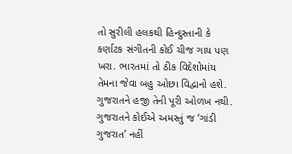તો સુરીલી હલકથી હિન્દુસ્તાની કે કર્ણાટક સંગીતની કોઈ ચીજ ગાય પણ ખરા. ભારતમાં તો ઠીક વિદેશોમાંય તેમના જેવા બહુ ઓછા વિદ્વાનો હશે. ગુજરાતને હજી તેની પૂરી ઓળખ નથી. ગુજરાતને કોઈએ અમસ્તું જ ‘ગાંડી ગુજરાત’ નહીં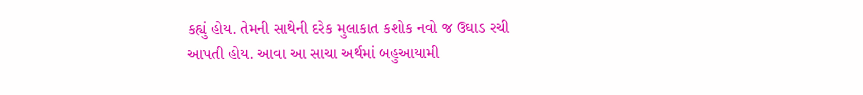કહ્યું હોય. તેમની સાથેની દરેક મુલાકાત કશોક નવો જ ઉઘાડ રચી આપતી હોય. આવા આ સાચા અર્થમાં બહુઆયામી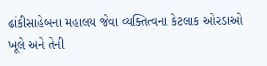ઢાંકીસાહેબના મહાલય જેવા વ્યક્તિત્વના કેટલાક ઓરડાઓ ખૂલે અને તેની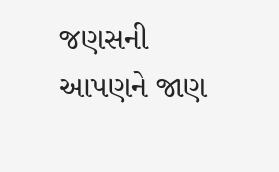જણસની આપણને જાણ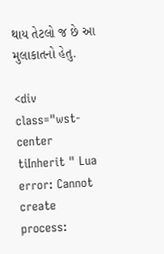થાય તેટલો જ છે આ મુલાકાતનો હેતુ.

<div class="wst-center tiInherit " Lua error: Cannot create process: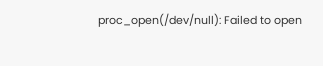proc_open(/dev/null): Failed to open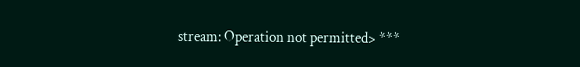stream: Operation not permitted> ***